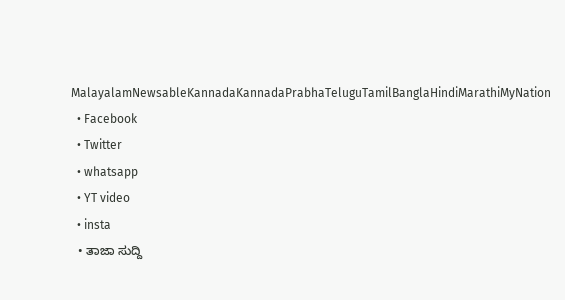MalayalamNewsableKannadaKannadaPrabhaTeluguTamilBanglaHindiMarathiMyNation
  • Facebook
  • Twitter
  • whatsapp
  • YT video
  • insta
  • ತಾಜಾ ಸುದ್ದಿ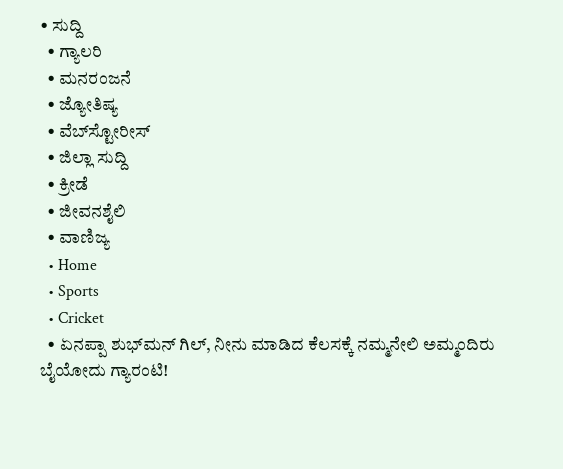• ಸುದ್ದಿ
  • ಗ್ಯಾಲರಿ
  • ಮನರಂಜನೆ
  • ಜ್ಯೋತಿಷ್ಯ
  • ವೆಬ್‌ಸ್ಟೋರೀಸ್
  • ಜಿಲ್ಲಾ ಸುದ್ದಿ
  • ಕ್ರೀಡೆ
  • ಜೀವನಶೈಲಿ
  • ವಾಣಿಜ್ಯ
  • Home
  • Sports
  • Cricket
  • ಏನಪ್ಪಾ ಶುಭ್‌ಮನ್ ಗಿಲ್, ನೀನು ಮಾಡಿದ ಕೆಲಸಕ್ಕೆ ನಮ್ಮನೇಲಿ ಅಮ್ಮಂದಿರು ಬೈಯೋದು ಗ್ಯಾರಂಟಿ!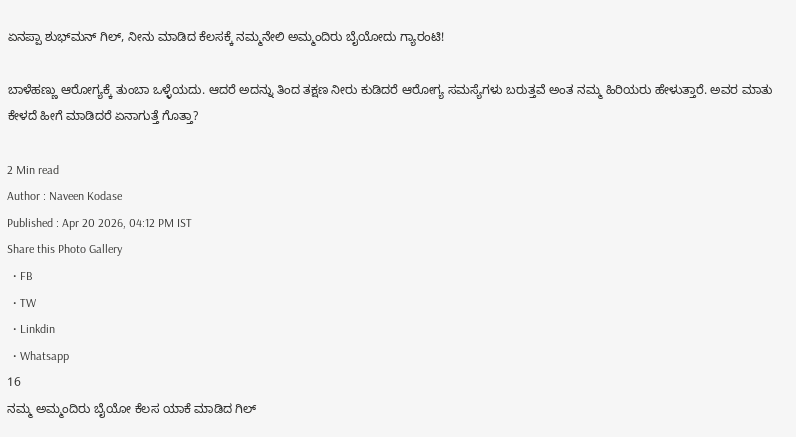ಏನಪ್ಪಾ ಶುಭ್‌ಮನ್ ಗಿಲ್, ನೀನು ಮಾಡಿದ ಕೆಲಸಕ್ಕೆ ನಮ್ಮನೇಲಿ ಅಮ್ಮಂದಿರು ಬೈಯೋದು ಗ್ಯಾರಂಟಿ!

ಬಾಳೆಹಣ್ಣು ಆರೋಗ್ಯಕ್ಕೆ ತುಂಬಾ ಒಳ್ಳೆಯದು. ಆದರೆ ಅದನ್ನು ತಿಂದ ತಕ್ಷಣ ನೀರು ಕುಡಿದರೆ ಆರೋಗ್ಯ ಸಮಸ್ಯೆಗಳು ಬರುತ್ತವೆ ಅಂತ ನಮ್ಮ ಹಿರಿಯರು ಹೇಳುತ್ತಾರೆ. ಅವರ ಮಾತು ಕೇಳದೆ ಹೀಗೆ ಮಾಡಿದರೆ ಏನಾಗುತ್ತೆ ಗೊತ್ತಾ?

2 Min read
Author : Naveen Kodase
Published : Apr 20 2026, 04:12 PM IST
Share this Photo Gallery
  • FB
  • TW
  • Linkdin
  • Whatsapp
16
ನಮ್ಮ ಅಮ್ಮಂದಿರು ಬೈಯೋ ಕೆಲಸ ಯಾಕೆ ಮಾಡಿದ ಗಿಲ್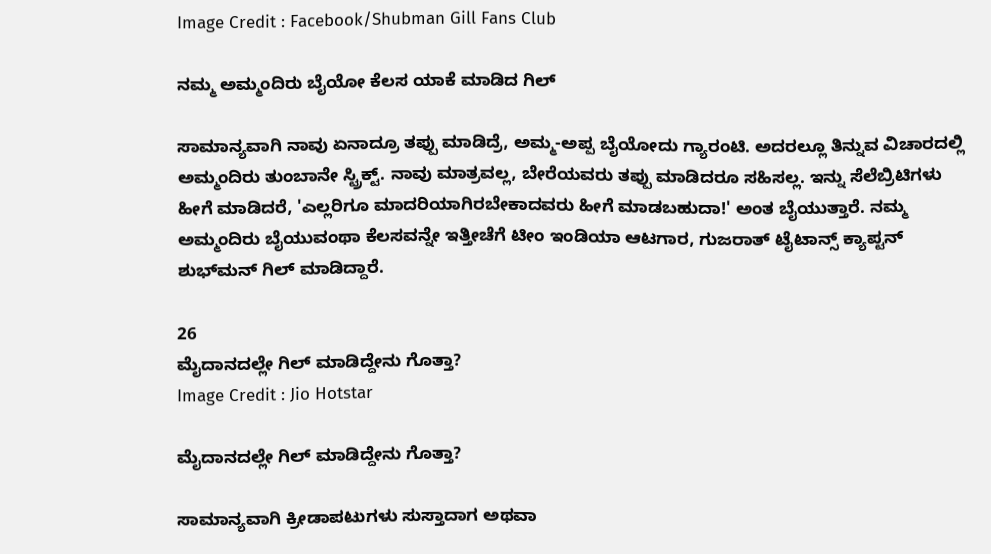Image Credit : Facebook/Shubman Gill Fans Club

ನಮ್ಮ ಅಮ್ಮಂದಿರು ಬೈಯೋ ಕೆಲಸ ಯಾಕೆ ಮಾಡಿದ ಗಿಲ್

ಸಾಮಾನ್ಯವಾಗಿ ನಾವು ಏನಾದ್ರೂ ತಪ್ಪು ಮಾಡಿದ್ರೆ, ಅಮ್ಮ-ಅಪ್ಪ ಬೈಯೋದು ಗ್ಯಾರಂಟಿ. ಅದರಲ್ಲೂ ತಿನ್ನುವ ವಿಚಾರದಲ್ಲಿ ಅಮ್ಮಂದಿರು ತುಂಬಾನೇ ಸ್ಟ್ರಿಕ್ಟ್. ನಾವು ಮಾತ್ರವಲ್ಲ, ಬೇರೆಯವರು ತಪ್ಪು ಮಾಡಿದರೂ ಸಹಿಸಲ್ಲ. ಇನ್ನು ಸೆಲೆಬ್ರಿಟಿಗಳು ಹೀಗೆ ಮಾಡಿದರೆ, 'ಎಲ್ಲರಿಗೂ ಮಾದರಿಯಾಗಿರಬೇಕಾದವರು ಹೀಗೆ ಮಾಡಬಹುದಾ!' ಅಂತ ಬೈಯುತ್ತಾರೆ. ನಮ್ಮ ಅಮ್ಮಂದಿರು ಬೈಯುವಂಥಾ ಕೆಲಸವನ್ನೇ ಇತ್ತೀಚೆಗೆ ಟೀಂ ಇಂಡಿಯಾ ಆಟಗಾರ, ಗುಜರಾತ್ ಟೈಟಾನ್ಸ್ ಕ್ಯಾಪ್ಟನ್ ಶುಭ್‌ಮನ್ ಗಿಲ್ ಮಾಡಿದ್ದಾರೆ.

26
ಮೈದಾನದಲ್ಲೇ ಗಿಲ್ ಮಾಡಿದ್ದೇನು ಗೊತ್ತಾ?
Image Credit : Jio Hotstar

ಮೈದಾನದಲ್ಲೇ ಗಿಲ್ ಮಾಡಿದ್ದೇನು ಗೊತ್ತಾ?

ಸಾಮಾನ್ಯವಾಗಿ ಕ್ರೀಡಾಪಟುಗಳು ಸುಸ್ತಾದಾಗ ಅಥವಾ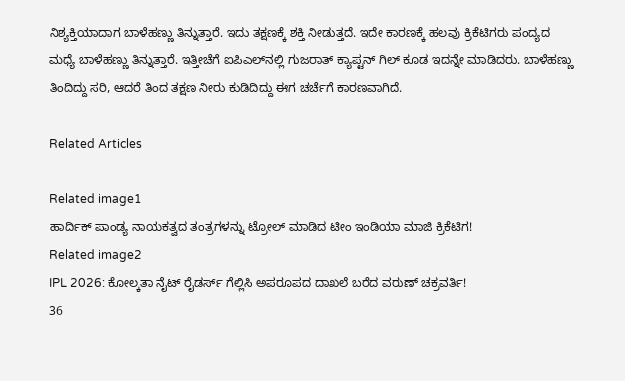ನಿಶ್ಯಕ್ತಿಯಾದಾಗ ಬಾಳೆಹಣ್ಣು ತಿನ್ನುತ್ತಾರೆ. ಇದು ತಕ್ಷಣಕ್ಕೆ ಶಕ್ತಿ ನೀಡುತ್ತದೆ. ಇದೇ ಕಾರಣಕ್ಕೆ ಹಲವು ಕ್ರಿಕೆಟಿಗರು ಪಂದ್ಯದ ಮಧ್ಯೆ ಬಾಳೆಹಣ್ಣು ತಿನ್ನುತ್ತಾರೆ. ಇತ್ತೀಚೆಗೆ ಐಪಿಎಲ್‌ನಲ್ಲಿ ಗುಜರಾತ್ ಕ್ಯಾಪ್ಟನ್ ಗಿಲ್ ಕೂಡ ಇದನ್ನೇ ಮಾಡಿದರು. ಬಾಳೆಹಣ್ಣು ತಿಂದಿದ್ದು ಸರಿ, ಆದರೆ ತಿಂದ ತಕ್ಷಣ ನೀರು ಕುಡಿದಿದ್ದು ಈಗ ಚರ್ಚೆಗೆ ಕಾರಣವಾಗಿದೆ.

Related Articles

Related image1
ಹಾರ್ದಿಕ್ ಪಾಂಡ್ಯ ನಾಯಕತ್ವದ ತಂತ್ರಗಳನ್ನು ಟ್ರೋಲ್ ಮಾಡಿದ ಟೀಂ ಇಂಡಿಯಾ ಮಾಜಿ ಕ್ರಿಕೆಟಿಗ!
Related image2
IPL 2026: ಕೋಲ್ಕತಾ ನೈಟ್ ರೈಡರ್ಸ್ ಗೆಲ್ಲಿಸಿ ಅಪರೂಪದ ದಾಖಲೆ ಬರೆದ ವರುಣ್ ಚಕ್ರವರ್ತಿ!
36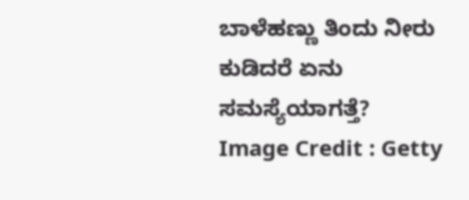ಬಾಳೆಹಣ್ಣು ತಿಂದು ನೀರು ಕುಡಿದರೆ ಏನು ಸಮಸ್ಯೆಯಾಗತ್ತೆ?
Image Credit : Getty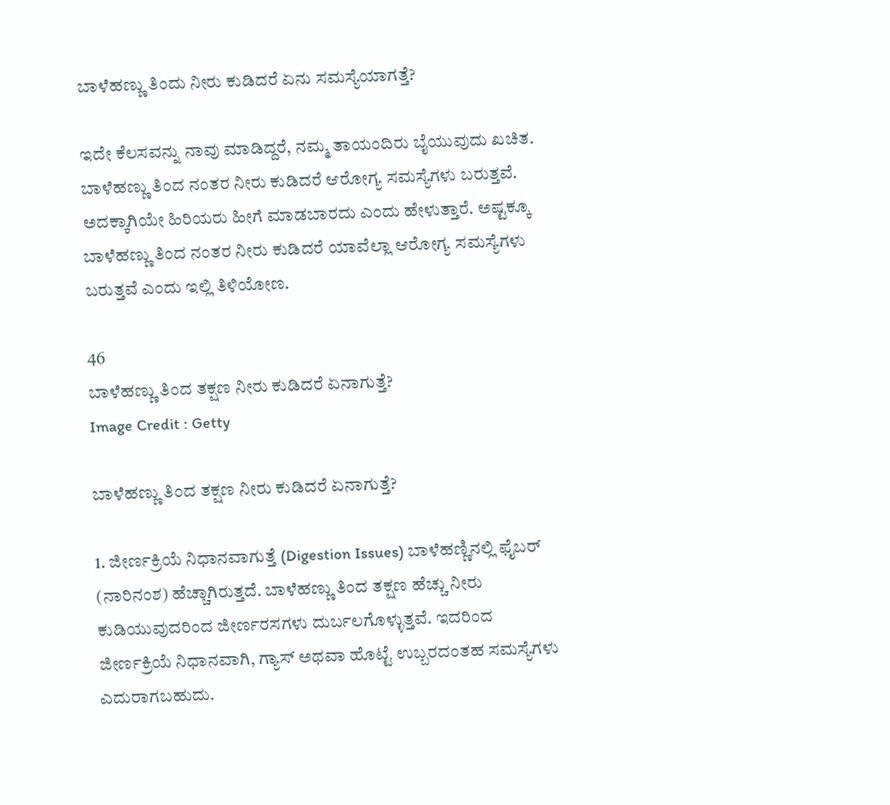ಬಾಳೆಹಣ್ಣು ತಿಂದು ನೀರು ಕುಡಿದರೆ ಏನು ಸಮಸ್ಯೆಯಾಗತ್ತೆ?

ಇದೇ ಕೆಲಸವನ್ನು ನಾವು ಮಾಡಿದ್ದರೆ, ನಮ್ಮ ತಾಯಂದಿರು ಬೈಯುವುದು ಖಚಿತ. ಬಾಳೆಹಣ್ಣು ತಿಂದ ನಂತರ ನೀರು ಕುಡಿದರೆ ಆರೋಗ್ಯ ಸಮಸ್ಯೆಗಳು ಬರುತ್ತವೆ. ಅದಕ್ಕಾಗಿಯೇ ಹಿರಿಯರು ಹೀಗೆ ಮಾಡಬಾರದು ಎಂದು ಹೇಳುತ್ತಾರೆ. ಅಷ್ಟಕ್ಕೂ ಬಾಳೆಹಣ್ಣು ತಿಂದ ನಂತರ ನೀರು ಕುಡಿದರೆ ಯಾವೆಲ್ಲಾ ಆರೋಗ್ಯ ಸಮಸ್ಯೆಗಳು ಬರುತ್ತವೆ ಎಂದು ಇಲ್ಲಿ ತಿಳಿಯೋಣ.

46
ಬಾಳೆಹಣ್ಣು ತಿಂದ ತಕ್ಷಣ ನೀರು ಕುಡಿದರೆ ಏನಾಗುತ್ತೆ?
Image Credit : Getty

ಬಾಳೆಹಣ್ಣು ತಿಂದ ತಕ್ಷಣ ನೀರು ಕುಡಿದರೆ ಏನಾಗುತ್ತೆ?

1. ಜೀರ್ಣಕ್ರಿಯೆ ನಿಧಾನವಾಗುತ್ತೆ (Digestion Issues) ಬಾಳೆಹಣ್ಣಿನಲ್ಲಿ ಫೈಬರ್ (ನಾರಿನಂಶ) ಹೆಚ್ಚಾಗಿರುತ್ತದೆ. ಬಾಳೆಹಣ್ಣು ತಿಂದ ತಕ್ಷಣ ಹೆಚ್ಚು ನೀರು ಕುಡಿಯುವುದರಿಂದ ಜೀರ್ಣರಸಗಳು ದುರ್ಬಲಗೊಳ್ಳುತ್ತವೆ. ಇದರಿಂದ ಜೀರ್ಣಕ್ರಿಯೆ ನಿಧಾನವಾಗಿ, ಗ್ಯಾಸ್ ಅಥವಾ ಹೊಟ್ಟೆ ಉಬ್ಬರದಂತಹ ಸಮಸ್ಯೆಗಳು ಎದುರಾಗಬಹುದು.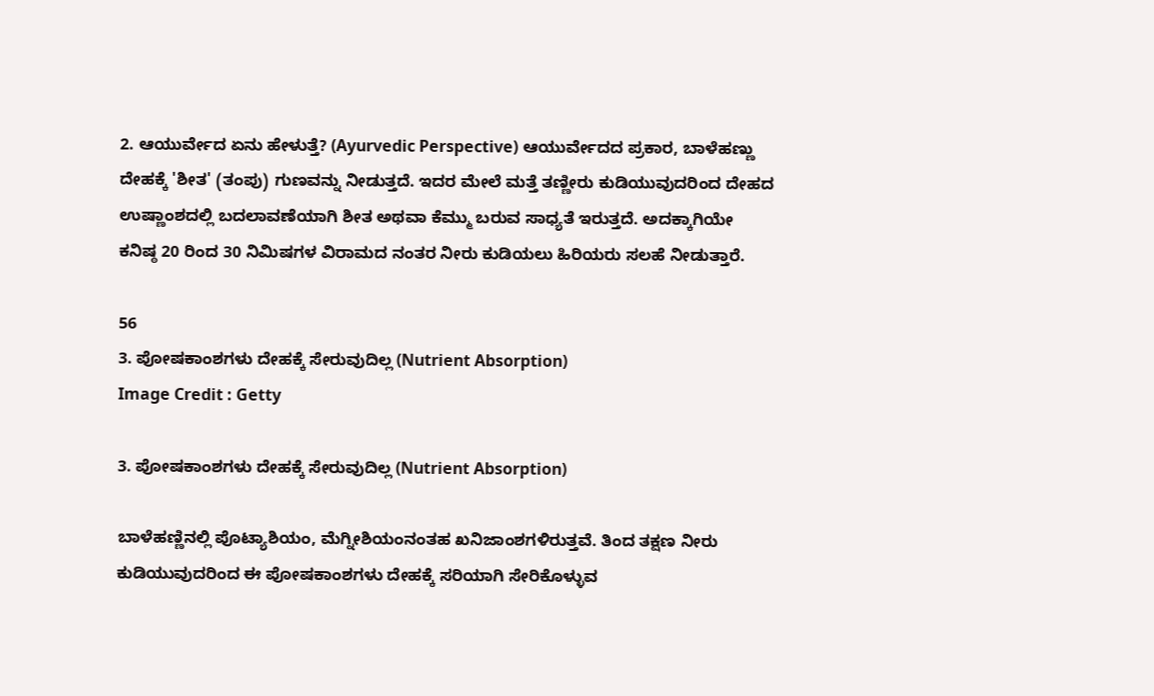2. ಆಯುರ್ವೇದ ಏನು ಹೇಳುತ್ತೆ? (Ayurvedic Perspective) ಆಯುರ್ವೇದದ ಪ್ರಕಾರ, ಬಾಳೆಹಣ್ಣು ದೇಹಕ್ಕೆ 'ಶೀತ' (ತಂಪು) ಗುಣವನ್ನು ನೀಡುತ್ತದೆ. ಇದರ ಮೇಲೆ ಮತ್ತೆ ತಣ್ಣೀರು ಕುಡಿಯುವುದರಿಂದ ದೇಹದ ಉಷ್ಣಾಂಶದಲ್ಲಿ ಬದಲಾವಣೆಯಾಗಿ ಶೀತ ಅಥವಾ ಕೆಮ್ಮು ಬರುವ ಸಾಧ್ಯತೆ ಇರುತ್ತದೆ. ಅದಕ್ಕಾಗಿಯೇ ಕನಿಷ್ಠ 20 ರಿಂದ 30 ನಿಮಿಷಗಳ ವಿರಾಮದ ನಂತರ ನೀರು ಕುಡಿಯಲು ಹಿರಿಯರು ಸಲಹೆ ನೀಡುತ್ತಾರೆ.

56
3. ಪೋಷಕಾಂಶಗಳು ದೇಹಕ್ಕೆ ಸೇರುವುದಿಲ್ಲ (Nutrient Absorption)
Image Credit : Getty

3. ಪೋಷಕಾಂಶಗಳು ದೇಹಕ್ಕೆ ಸೇರುವುದಿಲ್ಲ (Nutrient Absorption)

ಬಾಳೆಹಣ್ಣಿನಲ್ಲಿ ಪೊಟ್ಯಾಶಿಯಂ, ಮೆಗ್ನೀಶಿಯಂನಂತಹ ಖನಿಜಾಂಶಗಳಿರುತ್ತವೆ. ತಿಂದ ತಕ್ಷಣ ನೀರು ಕುಡಿಯುವುದರಿಂದ ಈ ಪೋಷಕಾಂಶಗಳು ದೇಹಕ್ಕೆ ಸರಿಯಾಗಿ ಸೇರಿಕೊಳ್ಳುವ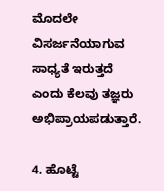ಮೊದಲೇ ವಿಸರ್ಜನೆಯಾಗುವ ಸಾಧ್ಯತೆ ಇರುತ್ತದೆ ಎಂದು ಕೆಲವು ತಜ್ಞರು ಅಭಿಪ್ರಾಯಪಡುತ್ತಾರೆ.

4. ಹೊಟ್ಟೆ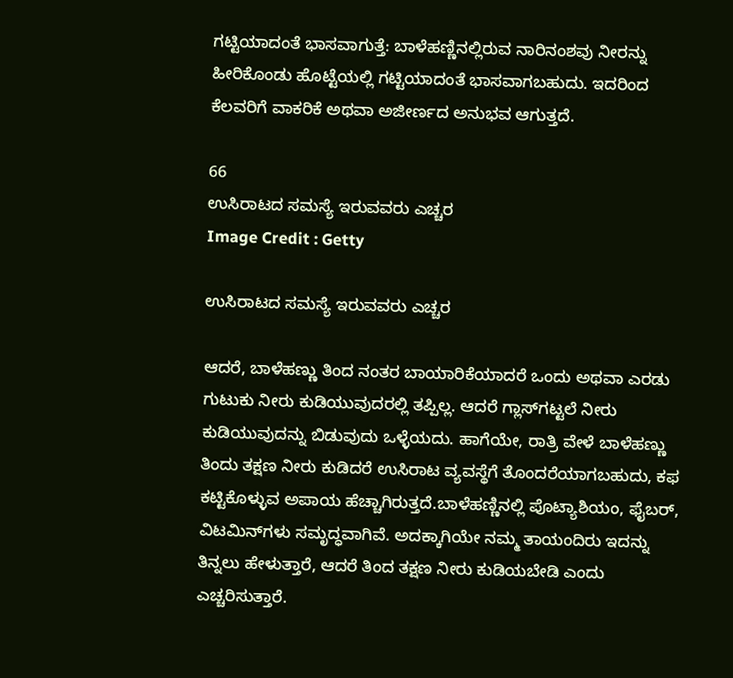ಗಟ್ಟಿಯಾದಂತೆ ಭಾಸವಾಗುತ್ತೆ: ಬಾಳೆಹಣ್ಣಿನಲ್ಲಿರುವ ನಾರಿನಂಶವು ನೀರನ್ನು ಹೀರಿಕೊಂಡು ಹೊಟ್ಟೆಯಲ್ಲಿ ಗಟ್ಟಿಯಾದಂತೆ ಭಾಸವಾಗಬಹುದು. ಇದರಿಂದ ಕೆಲವರಿಗೆ ವಾಕರಿಕೆ ಅಥವಾ ಅಜೀರ್ಣದ ಅನುಭವ ಆಗುತ್ತದೆ.

66
ಉಸಿರಾಟದ ಸಮಸ್ಯೆ ಇರುವವರು ಎಚ್ಚರ
Image Credit : Getty

ಉಸಿರಾಟದ ಸಮಸ್ಯೆ ಇರುವವರು ಎಚ್ಚರ

ಆದರೆ, ಬಾಳೆಹಣ್ಣು ತಿಂದ ನಂತರ ಬಾಯಾರಿಕೆಯಾದರೆ ಒಂದು ಅಥವಾ ಎರಡು ಗುಟುಕು ನೀರು ಕುಡಿಯುವುದರಲ್ಲಿ ತಪ್ಪಿಲ್ಲ. ಆದರೆ ಗ್ಲಾಸ್‌ಗಟ್ಟಲೆ ನೀರು ಕುಡಿಯುವುದನ್ನು ಬಿಡುವುದು ಒಳ್ಳೆಯದು. ಹಾಗೆಯೇ, ರಾತ್ರಿ ವೇಳೆ ಬಾಳೆಹಣ್ಣು ತಿಂದು ತಕ್ಷಣ ನೀರು ಕುಡಿದರೆ ಉಸಿರಾಟ ವ್ಯವಸ್ಥೆಗೆ ತೊಂದರೆಯಾಗಬಹುದು, ಕಫ ಕಟ್ಟಿಕೊಳ್ಳುವ ಅಪಾಯ ಹೆಚ್ಚಾಗಿರುತ್ತದೆ.ಬಾಳೆಹಣ್ಣಿನಲ್ಲಿ ಪೊಟ್ಯಾಶಿಯಂ, ಫೈಬರ್, ವಿಟಮಿನ್‌ಗಳು ಸಮೃದ್ಧವಾಗಿವೆ. ಅದಕ್ಕಾಗಿಯೇ ನಮ್ಮ ತಾಯಂದಿರು ಇದನ್ನು ತಿನ್ನಲು ಹೇಳುತ್ತಾರೆ, ಆದರೆ ತಿಂದ ತಕ್ಷಣ ನೀರು ಕುಡಿಯಬೇಡಿ ಎಂದು ಎಚ್ಚರಿಸುತ್ತಾರೆ.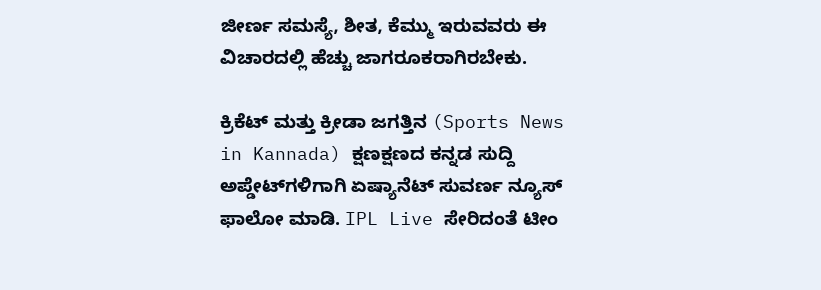ಜೀರ್ಣ ಸಮಸ್ಯೆ, ಶೀತ, ಕೆಮ್ಮು ಇರುವವರು ಈ ವಿಚಾರದಲ್ಲಿ ಹೆಚ್ಚು ಜಾಗರೂಕರಾಗಿರಬೇಕು.

ಕ್ರಿಕೆಟ್ ಮತ್ತು ಕ್ರೀಡಾ ಜಗತ್ತಿನ (Sports News in Kannada) ಕ್ಷಣಕ್ಷಣದ ಕನ್ನಡ ಸುದ್ದಿ ಅಪ್ಡೇಟ್‌ಗಳಿಗಾಗಿ ಏಷ್ಯಾನೆಟ್ ಸುವರ್ಣ ನ್ಯೂಸ್‌ ಫಾಲೋ ಮಾಡಿ. IPL Live ಸೇರಿದಂತೆ ಟೀಂ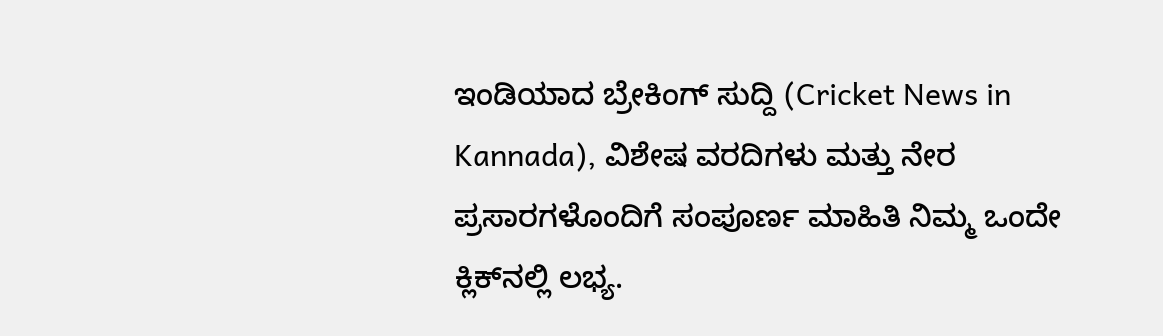ಇಂಡಿಯಾದ ಬ್ರೇಕಿಂಗ್ ಸುದ್ದಿ (Cricket News in Kannada), ವಿಶೇಷ ವರದಿಗಳು ಮತ್ತು ನೇರ ಪ್ರಸಾರಗಳೊಂದಿಗೆ ಸಂಪೂರ್ಣ ಮಾಹಿತಿ ನಿಮ್ಮ ಒಂದೇ ಕ್ಲಿಕ್‌ನಲ್ಲಿ ಲಭ್ಯ.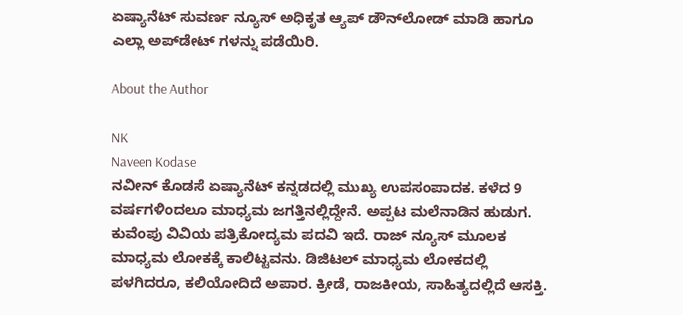ಏಷ್ಯಾನೆಟ್ ಸುವರ್ಣ ನ್ಯೂಸ್ ಅಧಿಕೃತ ಆ್ಯಪ್ ಡೌನ್‌ಲೋಡ್ ಮಾಡಿ ಹಾಗೂ ಎಲ್ಲಾ ಅಪ್‌ಡೇಟ್ ಗಳನ್ನು ಪಡೆಯಿರಿ.

About the Author

NK
Naveen Kodase
ನವೀನ್ ಕೊಡಸೆ ಏಷ್ಯಾನೆಟ್ ಕನ್ನಡದಲ್ಲಿ ಮುಖ್ಯ ಉಪಸಂಪಾದಕ. ಕಳೆದ 9 ವರ್ಷಗಳಿಂದಲೂ ಮಾಧ್ಯಮ ಜಗತ್ತಿನಲ್ಲಿದ್ದೇನೆ. ಅಪ್ಪಟ ಮಲೆನಾಡಿನ ಹುಡುಗ. ಕುವೆಂಪು ವಿವಿಯ ಪತ್ರಿಕೋದ್ಯಮ ಪದವಿ ಇದೆ. ರಾಜ್‌ ನ್ಯೂಸ್‌ ಮೂಲಕ ಮಾಧ್ಯಮ ಲೋಕಕ್ಕೆ ಕಾಲಿಟ್ಟವನು. ಡಿಜಿಟಲ್‌ ಮಾಧ್ಯಮ ಲೋಕದಲ್ಲಿ ಪಳಗಿದರೂ, ಕಲಿಯೋದಿದೆ ಅಪಾರ. ಕ್ರೀಡೆ, ರಾಜಕೀಯ, ಸಾಹಿತ್ಯದಲ್ಲಿದೆ ಆಸಕ್ತಿ.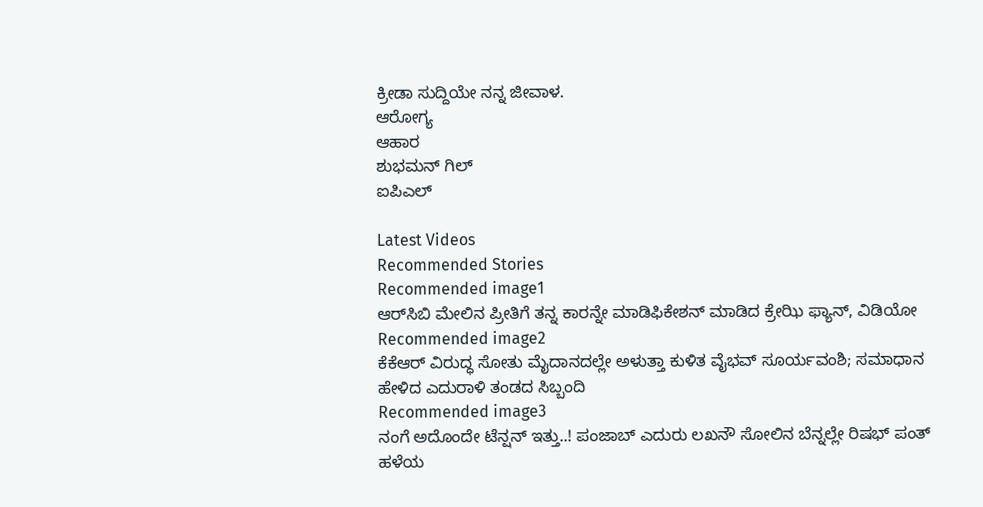ಕ್ರೀಡಾ ಸುದ್ದಿಯೇ ನನ್ನ ಜೀವಾಳ.
ಆರೋಗ್ಯ
ಆಹಾರ
ಶುಭಮನ್ ಗಿಲ್
ಐಪಿಎಲ್

Latest Videos
Recommended Stories
Recommended image1
ಆರ್‌ಸಿಬಿ ಮೇಲಿನ ಪ್ರೀತಿಗೆ ತನ್ನ ಕಾರನ್ನೇ ಮಾಡಿಫಿಕೇಶನ್ ಮಾಡಿದ ಕ್ರೇಝಿ ಫ್ಯಾನ್, ವಿಡಿಯೋ
Recommended image2
ಕೆಕೆಆರ್ ವಿರುದ್ಧ ಸೋತು ಮೈದಾನದಲ್ಲೇ ಅಳುತ್ತಾ ಕುಳಿತ ವೈಭವ್ ಸೂರ್ಯವಂಶಿ; ಸಮಾಧಾನ ಹೇಳಿದ ಎದುರಾಳಿ ತಂಡದ ಸಿಬ್ಬಂದಿ
Recommended image3
ನಂಗೆ ಅದೊಂದೇ ಟೆನ್ಷನ್ ಇತ್ತು..! ಪಂಜಾಬ್ ಎದುರು ಲಖನೌ ಸೋಲಿನ ಬೆನ್ನಲ್ಲೇ ರಿಷಭ್ ಪಂತ್ ಹಳೆಯ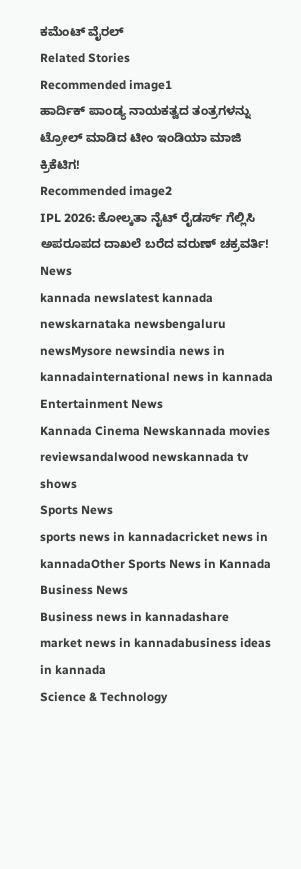ಕಮೆಂಟ್ ವೈರಲ್
Related Stories
Recommended image1
ಹಾರ್ದಿಕ್ ಪಾಂಡ್ಯ ನಾಯಕತ್ವದ ತಂತ್ರಗಳನ್ನು ಟ್ರೋಲ್ ಮಾಡಿದ ಟೀಂ ಇಂಡಿಯಾ ಮಾಜಿ ಕ್ರಿಕೆಟಿಗ!
Recommended image2
IPL 2026: ಕೋಲ್ಕತಾ ನೈಟ್ ರೈಡರ್ಸ್ ಗೆಲ್ಲಿಸಿ ಅಪರೂಪದ ದಾಖಲೆ ಬರೆದ ವರುಣ್ ಚಕ್ರವರ್ತಿ!
News
kannada newslatest kannada newskarnataka newsbengaluru newsMysore newsindia news in kannadainternational news in kannada
Entertainment News
Kannada Cinema Newskannada movies reviewsandalwood newskannada tv shows
Sports News
sports news in kannadacricket news in kannadaOther Sports News in Kannada
Business News
Business news in kannadashare market news in kannadabusiness ideas in kannada
Science & Technology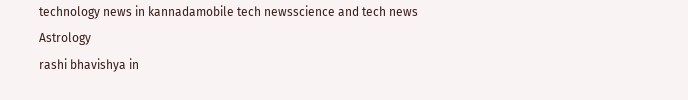technology news in kannadamobile tech newsscience and tech news
Astrology
rashi bhavishya in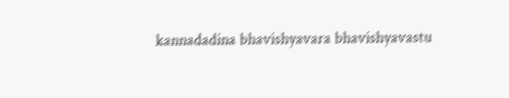kannadadina bhavishyavara bhavishyavastu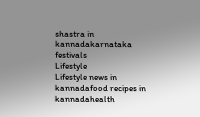shastra in kannadakarnataka festivals
Lifestyle
Lifestyle news in kannadafood recipes in kannadahealth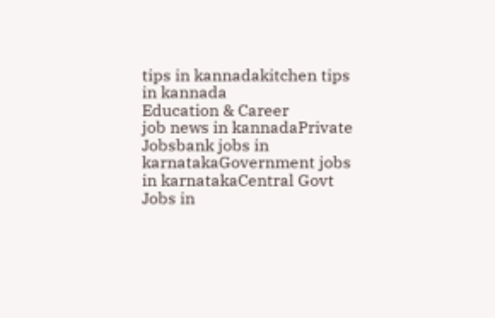tips in kannadakitchen tips in kannada
Education & Career
job news in kannadaPrivate Jobsbank jobs in karnatakaGovernment jobs in karnatakaCentral Govt Jobs in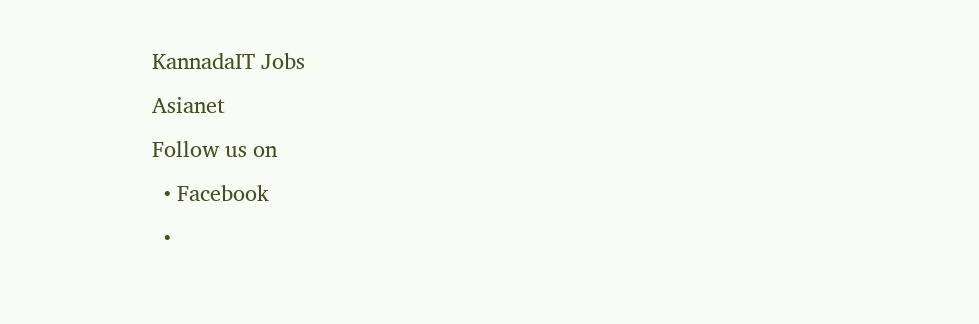KannadaIT Jobs
Asianet
Follow us on
  • Facebook
  •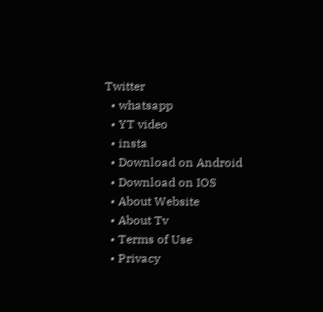Twitter
  • whatsapp
  • YT video
  • insta
  • Download on Android
  • Download on IOS
  • About Website
  • About Tv
  • Terms of Use
  • Privacy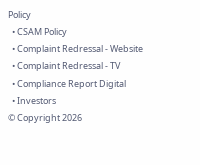Policy
  • CSAM Policy
  • Complaint Redressal - Website
  • Complaint Redressal - TV
  • Compliance Report Digital
  • Investors
© Copyright 2026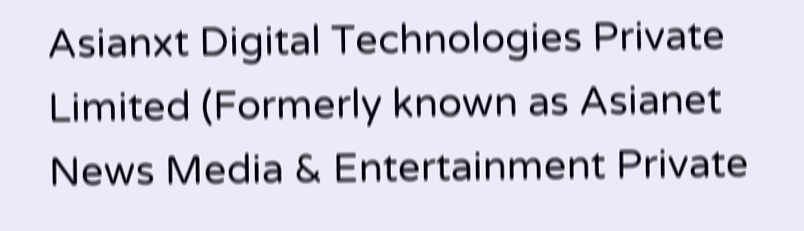Asianxt Digital Technologies Private Limited (Formerly known as Asianet News Media & Entertainment Private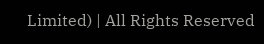Limited) | All Rights Reserved